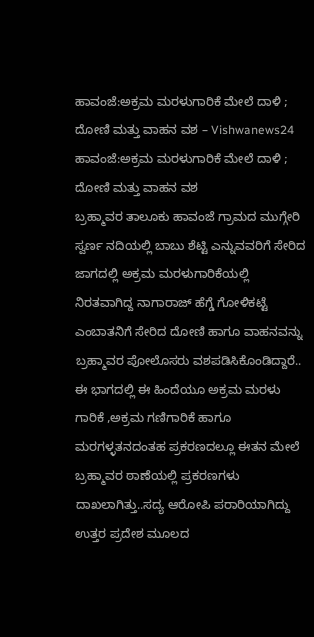ಹಾವಂಜೆ:ಅಕ್ರಮ ಮರಳುಗಾರಿಕೆ ಮೇಲೆ ದಾಳಿ ; ದೋಣಿ ಮತ್ತು ವಾಹನ ವಶ – Vishwanews24
ಹಾವಂಜೆ:ಅಕ್ರಮ ಮರಳುಗಾರಿಕೆ ಮೇಲೆ ದಾಳಿ ; ದೋಣಿ ಮತ್ತು ವಾಹನ ವಶ
ಬ್ರಹ್ಮಾವರ ತಾಲೂಕು ಹಾವಂಜೆ ಗ್ರಾಮದ ಮುಗ್ಗೇರಿ ಸ್ವರ್ಣ ನದಿಯಲ್ಲಿ ಬಾಬು ಶೆಟ್ಟಿ ಎನ್ನುವವರಿಗೆ ಸೇರಿದ ಜಾಗದಲ್ಲಿ ಅಕ್ರಮ ಮರಳುಗಾರಿಕೆಯಲ್ಲಿ ನಿರತವಾಗಿದ್ದ ನಾಗಾರಾಜ್ ಹೆಗ್ಡೆ ಗೋಳಿಕಟ್ಟೆ ಎಂಬಾತನಿಗೆ ಸೇರಿದ ದೋಣಿ ಹಾಗೂ ವಾಹನವನ್ನು ಬ್ರಹ್ಮಾವರ ಪೋಲೊಸರು ವಶಪಡಿಸಿಕೊಂಡಿದ್ದಾರೆ..
ಈ ಭಾಗದಲ್ಲಿ ಈ ಹಿಂದೆಯೂ ಅಕ್ರಮ ಮರಳು ಗಾರಿಕೆ ,ಅಕ್ರಮ ಗಣಿಗಾರಿಕೆ ಹಾಗೂ ಮರಗಳ್ಳತನದಂತಹ ಪ್ರಕರಣದಲ್ಲೂ ಈತನ ಮೇಲೆ ಬ್ರಹ್ಮಾವರ ಠಾಣೆಯಲ್ಲಿ ಪ್ರಕರಣಗಳು ದಾಖಲಾಗಿತ್ತು..ಸದ್ಯ ಆರೋಪಿ ಪರಾರಿಯಾಗಿದ್ದು ಉತ್ತರ ಪ್ರದೇಶ ಮೂಲದ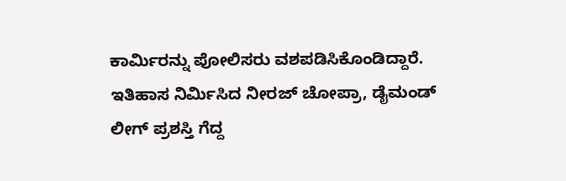ಕಾರ್ಮಿರನ್ನು ಪೋಲಿಸರು ವಶಪಡಿಸಿಕೊಂಡಿದ್ದಾರೆ.
ಇತಿಹಾಸ ನಿರ್ಮಿಸಿದ ನೀರಜ್ ಚೋಪ್ರಾ, ಡೈಮಂಡ್ ಲೀಗ್ ಪ್ರಶಸ್ತಿ ಗೆದ್ದ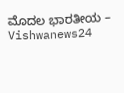ಮೊದಲ ಭಾರತೀಯ – Vishwanews24